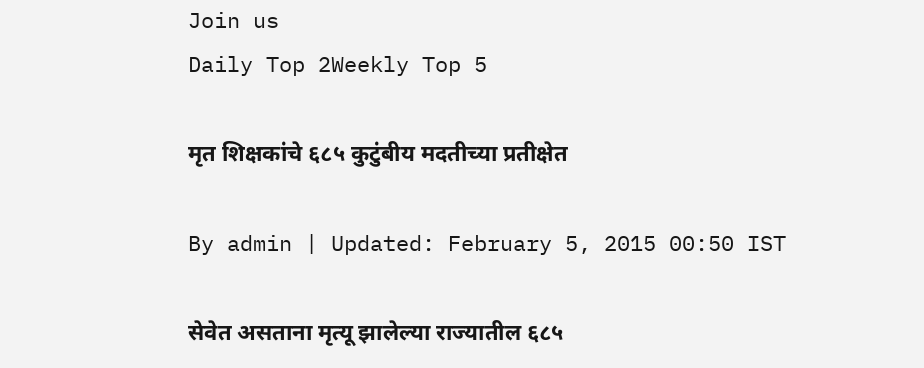Join us
Daily Top 2Weekly Top 5

मृत शिक्षकांचे ६८५ कुटुंबीय मदतीच्या प्रतीक्षेत

By admin | Updated: February 5, 2015 00:50 IST

सेवेत असताना मृत्यू झालेल्या राज्यातील ६८५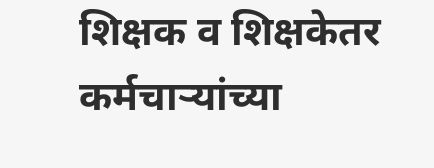शिक्षक व शिक्षकेतर कर्मचाऱ्यांच्या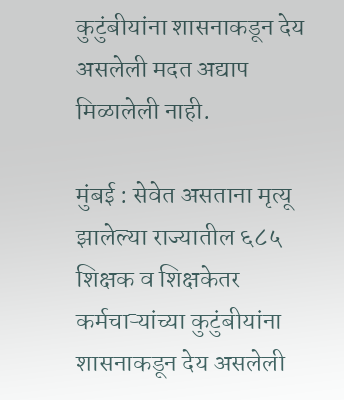कुटुंबीयांना शासनाकडून देय असलेली मदत अद्याप मिळालेली नाही.

मुंबई : सेवेत असताना मृत्यू झालेल्या राज्यातील ६८५ शिक्षक व शिक्षकेतर कर्मचाऱ्यांच्या कुटुंबीयांना शासनाकडून देय असलेली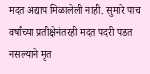मदत अद्याप मिळालेली नाही. सुमारे पाच वर्षांच्या प्रतीक्षेनंतरही मदत पदरी पडत नसल्याने मृत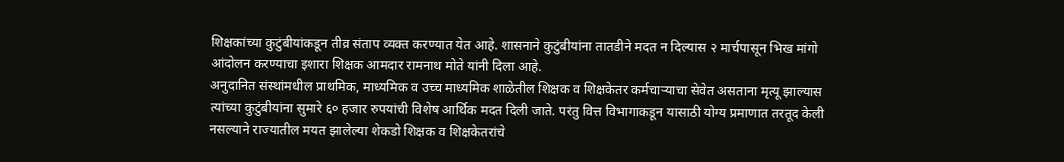शिक्षकांच्या कुटुंबीयांकडून तीव्र संताप व्यक्त करण्यात येत आहे. शासनाने कुटुंबीयांना तातडीने मदत न दिल्यास २ मार्चपासून भिख मांगो आंदोलन करण्याचा इशारा शिक्षक आमदार रामनाथ मोते यांनी दिला आहे.
अनुदानित संस्थांमधील प्राथमिक, माध्यमिक व उच्च माध्यमिक शाळेतील शिक्षक व शिक्षकेतर कर्मचाऱ्याचा सेवेत असताना मृत्यू झाल्यास त्यांच्या कुटुंबीयांना सुमारे ६० हजार रुपयांची विशेष आर्थिक मदत दिली जाते. परंतु वित्त विभागाकडून यासाठी योग्य प्रमाणात तरतूद केली नसल्याने राज्यातील मयत झालेल्या शेकडो शिक्षक व शिक्षकेतरांचे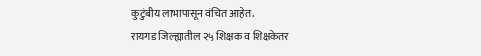कुटुंबीय लाभापासून वंचित आहेत.
रायगड जिल्ह्यातील २५ शिक्षक व शिक्षकेतर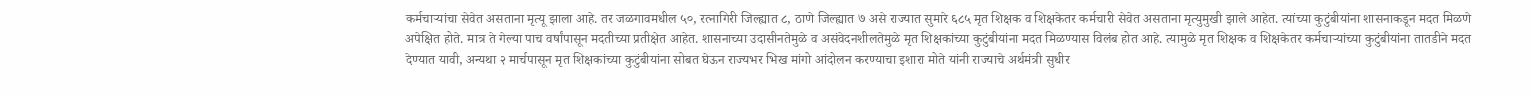कर्मचाऱ्यांचा सेवेत असताना मृत्यू झाला आहे. तर जळगावमधील ५०, रत्नागिरी जिल्ह्यात ८, ठाणे जिल्ह्यात ७ असे राज्यात सुमारे ६८५ मृत शिक्षक व शिक्षकेतर कर्मचारी सेवेत असताना मृत्युमुखी झाले आहेत. त्यांच्या कुटुंबीयांना शासनाकडून मदत मिळणे अपेक्षित होते. मात्र ते गेल्या पाच वर्षांपासून मदतीच्या प्रतीक्षेत आहेत. शासनाच्या उदासीनतेमुळे व असंवेदनशीलतेमुळे मृत शिक्षकांच्या कुटुंबीयांना मदत मिळण्यास विलंब होत आहे. त्यामुळे मृत शिक्षक व शिक्षकेतर कर्मचाऱ्यांच्या कुटुंबीयांना तातडीने मदत देण्यात यावी, अन्यथा २ मार्चपासून मृत शिक्षकांच्या कुटुंबीयांना सोबत घेऊन राज्यभर भिख मांगो आंदोलन करण्याचा इशारा मोते यांनी राज्याचे अर्थमंत्री सुधीर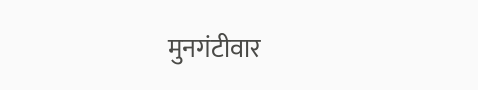मुनगंटीवार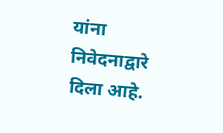यांना निवेदनाद्वारे दिला आहे.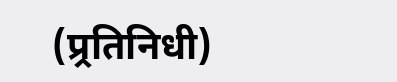(प्र्रतिनिधी)